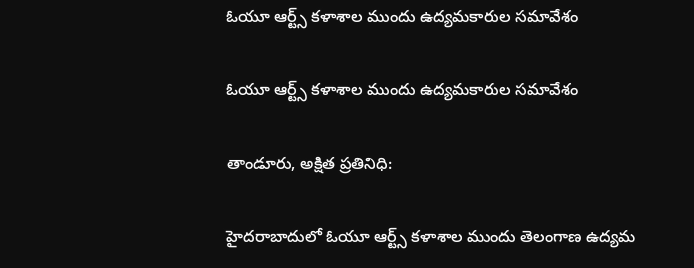ఓయూ ఆర్ట్స్ కళాశాల ముందు ఉద్యమకారుల సమావేశం

ఓయూ ఆర్ట్స్ కళాశాల ముందు ఉద్యమకారుల సమావేశం

తాండూరు, అక్షిత ప్రతినిధి:

హైదరాబాదులో ఓయూ ఆర్ట్స్ కళాశాల ముందు తెలంగాణ ఉద్యమ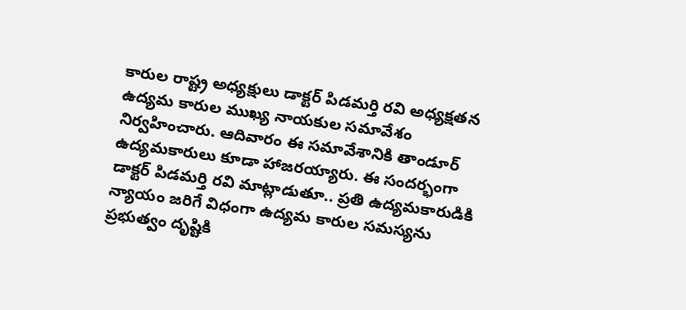కారుల రాష్ట్ర అధ్యక్షులు డాక్టర్ పిడమర్తి రవి అధ్యక్షతన ఉద్యమ కారుల ముఖ్య నాయకుల సమావేశం నిర్వహించారు. ఆదివారం ఈ సమావేశానికి తాండూర్ ఉద్యమకారులు కూడా హాజరయ్యారు. ఈ సందర్భంగా డాక్టర్ పిడమర్తి రవి మాట్లాడుతూ.. ప్రతి ఉద్యమకారుడికి న్యాయం జరిగే విధంగా ఉద్యమ కారుల సమస్యను ప్రభుత్వం దృష్టికి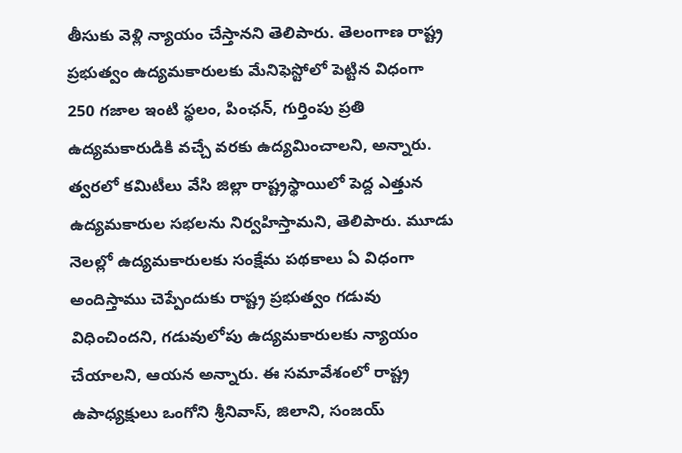తీసుకు వెళ్లి న్యాయం చేస్తానని తెలిపారు. తెలంగాణ రాష్ట్ర ప్రభుత్వం ఉద్యమకారులకు మేనిఫెస్టోలో పెట్టిన విధంగా 250 గజాల ఇంటి స్థలం, పింఛన్, గుర్తింపు ప్రతి ఉద్యమకారుడికి వచ్చే వరకు ఉద్యమించాలని, అన్నారు. త్వరలో కమిటీలు వేసి జిల్లా రాష్ట్రస్థాయిలో పెద్ద ఎత్తున ఉద్యమకారుల సభలను నిర్వహిస్తామని, తెలిపారు. మూడు నెలల్లో ఉద్యమకారులకు సంక్షేమ పథకాలు ఏ విధంగా అందిస్తాము చెప్పేందుకు రాష్ట్ర ప్రభుత్వం గడువు విధించిందని, గడువులోపు ఉద్యమకారులకు న్యాయం చేయాలని, ఆయన అన్నారు. ఈ సమావేశంలో రాష్ట్ర ఉపాధ్యక్షులు ఒంగోని శ్రీనివాస్, జిలాని, సంజయ్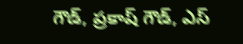గౌడ్, ప్రకాష్ గౌడ్, ఎస్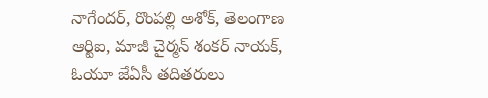నాగేందర్, రొంపల్లి అశోక్, తెలంగాణ ఆర్టిఐ, మాజీ చైర్మన్ శంకర్ నాయక్, ఓయూ జేఏసీ తదితరులు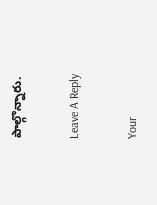పాల్గొన్నారు.

Leave A Reply

Your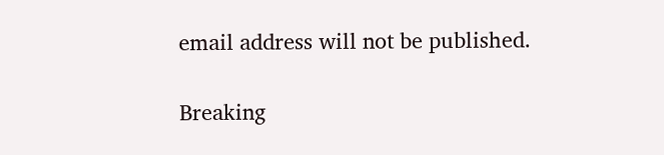email address will not be published.

Breaking